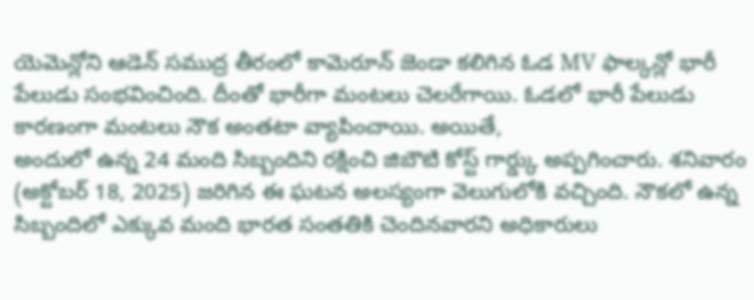యెమెన్లోని ఆడెన్ సముద్ర తీరంలో కామెరూన్ జెండా కలిగిన ఓడ MV ఫాల్కన్లో భారీ పేలుడు సంభవించింది. దీంతో భారీగా మంటలు చెలరేగాయి. ఓడలో భారీ పేలుడు కారణంగా మంటలు నౌక అంతటా వ్యాపించాయి. అయితే,
అందులో ఉన్న 24 మంది సిబ్బందిని రక్షించి జిబౌటి కోస్ట్ గార్డ్కు అప్పగించారు. శనివారం (అక్టోబర్ 18, 2025) జరిగిన ఈ ఘటన అలస్యంగా వెలుగులోకి వచ్చింది. నౌకలో ఉన్న సిబ్బందిలో ఎక్కువ మంది భారత సంతతికి చెందినవారని అధికారులు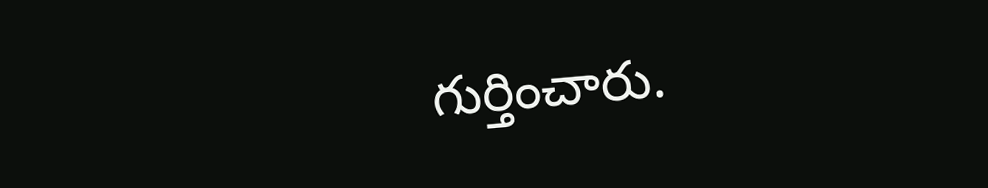గుర్తించారు.